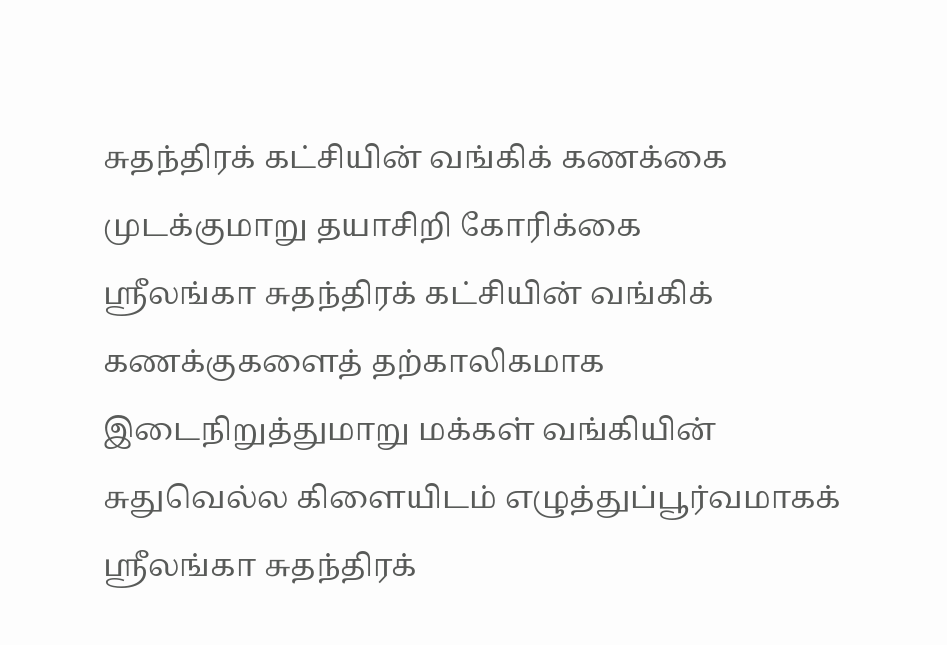சுதந்திரக் கட்சியின் வங்கிக் கணக்கை முடக்குமாறு தயாசிறி கோரிக்கை
ஸ்ரீலங்கா சுதந்திரக் கட்சியின் வங்கிக் கணக்குகளைத் தற்காலிகமாக இடைநிறுத்துமாறு மக்கள் வங்கியின் சுதுவெல்ல கிளையிடம் எழுத்துப்பூர்வமாகக்
ஸ்ரீலங்கா சுதந்திரக்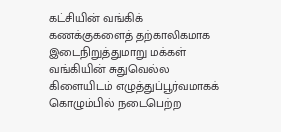கட்சியின் வங்கிக் கணக்குகளைத் தற்காலிகமாக இடைநிறுத்துமாறு மக்கள் வங்கியின் சுதுவெல்ல கிளையிடம் எழுத்துப்பூர்வமாகக்
கொழும்பில் நடைபெற்ற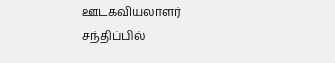ஊடகவியலாளர் சந்திப்பில்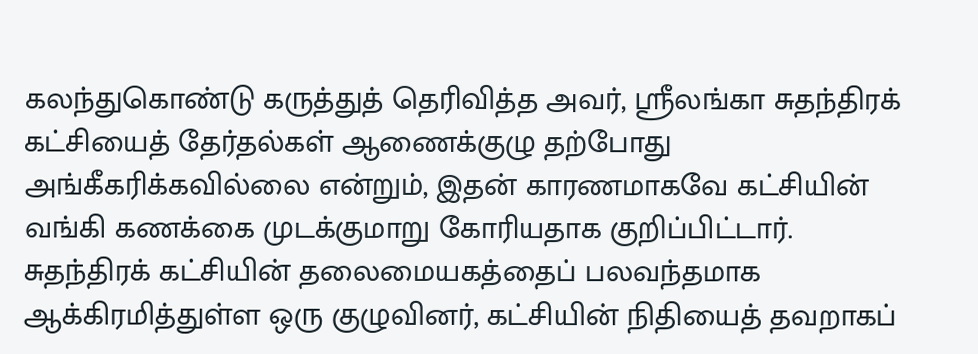கலந்துகொண்டு கருத்துத் தெரிவித்த அவர், ஸ்ரீலங்கா சுதந்திரக் கட்சியைத் தேர்தல்கள் ஆணைக்குழு தற்போது அங்கீகரிக்கவில்லை என்றும், இதன் காரணமாகவே கட்சியின் வங்கி கணக்கை முடக்குமாறு கோரியதாக குறிப்பிட்டார். சுதந்திரக் கட்சியின் தலைமையகத்தைப் பலவந்தமாக ஆக்கிரமித்துள்ள ஒரு குழுவினர், கட்சியின் நிதியைத் தவறாகப்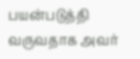பயன்படுத்தி வருவதாக அவர்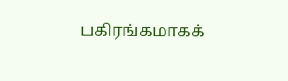பகிரங்கமாகக்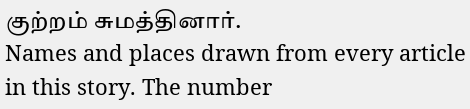குற்றம் சுமத்தினார்.
Names and places drawn from every article in this story. The number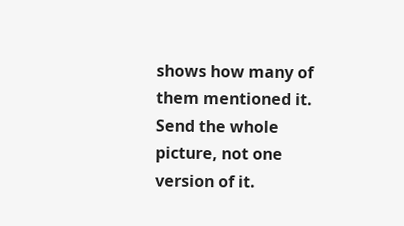shows how many of them mentioned it.
Send the whole picture, not one version of it.